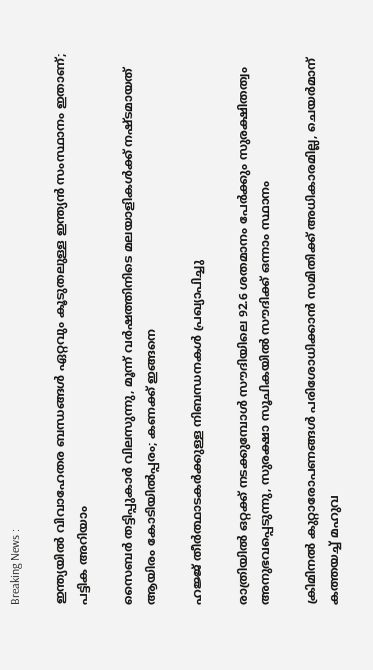Breaking News :

ഇന്ത്യയില്‍ വിവാഹേതര ബന്ധങ്ങള്‍ ഏറ്റവും കൂടുതലുള്ള ഇന്ത്യന്‍ സംസ്ഥാനം ഇതാണ്; പട്ടിക അറിയാം

സൈബര്‍ തട്ടിപ്പുകാര്‍ വിലസുന്നു, മൂന്ന് വര്‍ഷത്തിനിടെ മലയാളികള്‍ക്ക് നഷ്ടമായത് ആയിരം കോടിയില്‍പ്പരം; കണക്ക് ഇങ്ങനെ

ഹജ്ജ് തീർത്ഥാടകർക്കുള്ള നിബന്ധനകൾ പ്രഖ്യാപിച്ചു

രാത്രിയിൽ ഒറ്റക്ക് നടക്കുമ്പോൾ സൗദിയിലെ 92.6 ശതമാനം പേർക്കും സുരക്ഷിതത്വം അനുഭവപ്പെടുന്നു, സുരക്ഷാ സൂചികയിൽ സൗദിക്ക് ഒന്നാം സ്ഥാനം

ക്രിമിനല്‍ കുറ്റാരോപണങ്ങള്‍ പരിശോധിക്കാന്‍ സമിതിക്ക്‌ അധികാരമില്ല, ചെയര്‍മാന്‌ കത്തയച്ച് മഹുവ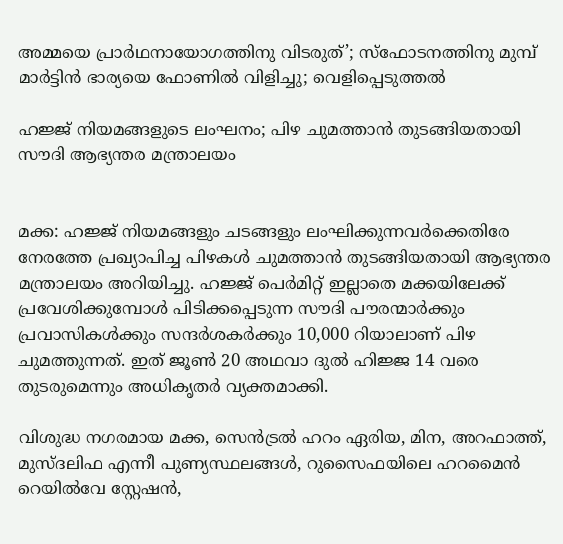അമ്മയെ പ്രാര്‍ഥനായോഗത്തിനു വിടരുത്’; സ്‌ഫോടനത്തിനു മുമ്പ് മാര്‍ട്ടിന്‍ ഭാര്യയെ ഫോണില്‍ വിളിച്ചു; വെളിപ്പെടുത്തല്‍

ഹജ്ജ് നിയമങ്ങളുടെ ലംഘനം; പിഴ ചുമത്താന്‍ തുടങ്ങിയതായി സൗദി ആഭ്യന്തര മന്ത്രാലയം


മക്ക: ഹജ്ജ് നിയമങ്ങളും ചടങ്ങളും ലംഘിക്കുന്നവര്‍ക്കെതിരേ നേരത്തേ പ്രഖ്യാപിച്ച പിഴകള്‍ ചുമത്താന്‍ തുടങ്ങിയതായി ആഭ്യന്തര മന്ത്രാലയം അറിയിച്ചു. ഹജ്ജ് പെര്‍മിറ്റ് ഇല്ലാതെ മക്കയിലേക്ക് പ്രവേശിക്കുമ്പോള്‍ പിടിക്കപ്പെടുന്ന സൗദി പൗരന്മാര്‍ക്കും പ്രവാസികള്‍ക്കും സന്ദര്‍ശകര്‍ക്കും 10,000 റിയാലാണ് പിഴ ചുമത്തുന്നത്. ഇത് ജൂണ്‍ 20 അഥവാ ദുല്‍ ഹിജ്ജ 14 വരെ തുടരുമെന്നും അധികൃതര്‍ വ്യക്തമാക്കി.

വിശുദ്ധ നഗരമായ മക്ക, സെന്‍ട്രല്‍ ഹറം ഏരിയ, മിന, അറഫാത്ത്, മുസ്ദലിഫ എന്നീ പുണ്യസ്ഥലങ്ങള്‍, റുസൈഫയിലെ ഹറമൈന്‍ റെയില്‍വേ സ്റ്റേഷന്‍,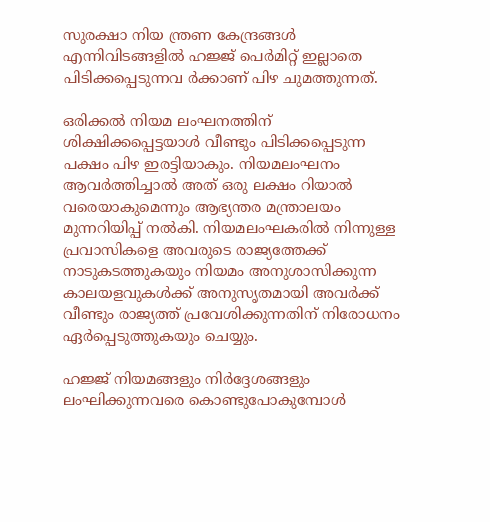സുരക്ഷാ നിയ ന്ത്രണ കേന്ദ്രങ്ങള്‍ എന്നിവിടങ്ങളില്‍ ഹജ്ജ് പെര്‍മിറ്റ് ഇല്ലാതെ പിടിക്കപ്പെടുന്നവ ര്‍ക്കാണ് പിഴ ചുമത്തുന്നത്.

ഒരിക്കല്‍ നിയമ ലംഘനത്തിന് ശിക്ഷിക്കപ്പെട്ടയാള്‍ വീണ്ടും പിടിക്കപ്പെടുന്ന പക്ഷം പിഴ ഇരട്ടിയാകും. നിയമലംഘനം ആവര്‍ത്തിച്ചാല്‍ അത് ഒരു ലക്ഷം റിയാല്‍ വരെയാകുമെന്നും ആഭ്യന്തര മന്ത്രാലയം മുന്നറിയിപ്പ് നല്‍കി. നിയമലംഘകരില്‍ നിന്നുള്ള പ്രവാസികളെ അവരുടെ രാജ്യത്തേക്ക് നാടുകടത്തുകയും നിയമം അനുശാസിക്കുന്ന കാലയളവുകള്‍ക്ക് അനുസൃതമായി അവര്‍ക്ക് വീണ്ടും രാജ്യത്ത് പ്രവേശിക്കുന്നതിന് നിരോധനം ഏര്‍പ്പെടുത്തുകയും ചെയ്യും.

ഹജ്ജ് നിയമങ്ങളും നിര്‍ദ്ദേശങ്ങളും ലംഘിക്കുന്നവരെ കൊണ്ടുപോകുമ്പോള്‍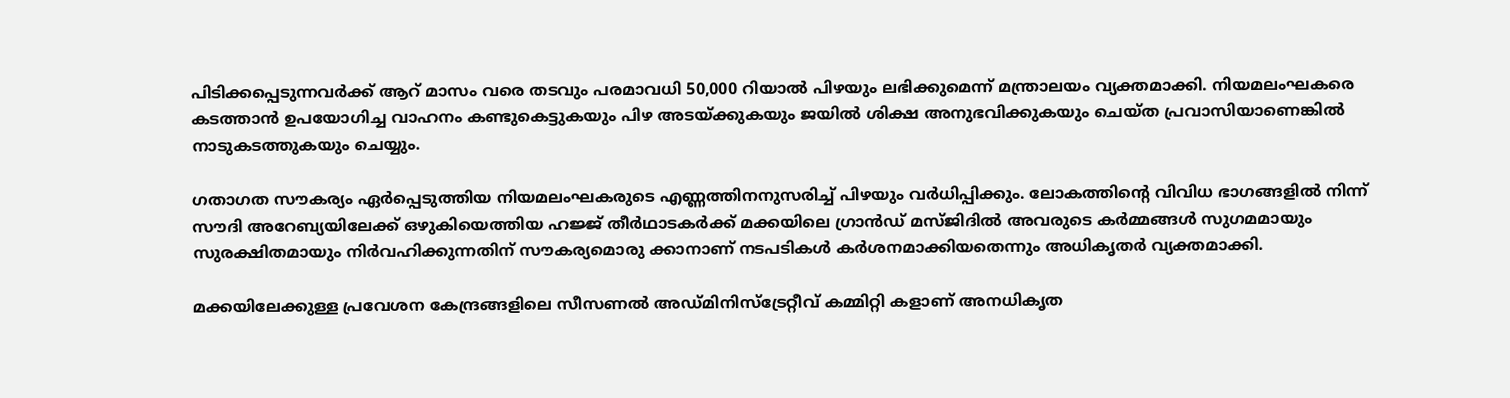പിടിക്കപ്പെടുന്നവര്‍ക്ക് ആറ് മാസം വരെ തടവും പരമാവധി 50,000 റിയാല്‍ പിഴയും ലഭിക്കുമെന്ന് മന്ത്രാലയം വ്യക്തമാക്കി. നിയമലംഘകരെ കടത്താന്‍ ഉപയോഗിച്ച വാഹനം കണ്ടുകെട്ടുകയും പിഴ അടയ്ക്കുകയും ജയില്‍ ശിക്ഷ അനുഭവിക്കുകയും ചെയ്ത പ്രവാസിയാണെങ്കില്‍ നാടുകടത്തുകയും ചെയ്യും.

ഗതാഗത സൗകര്യം ഏര്‍പ്പെടുത്തിയ നിയമലംഘകരുടെ എണ്ണത്തിനനുസരിച്ച് പിഴയും വര്‍ധിപ്പിക്കും. ലോകത്തിന്റെ വിവിധ ഭാഗങ്ങളില്‍ നിന്ന് സൗദി അറേബ്യയിലേക്ക് ഒഴുകിയെത്തിയ ഹജ്ജ് തീര്‍ഥാടകര്‍ക്ക് മക്കയിലെ ഗ്രാന്‍ഡ് മസ്ജിദില്‍ അവരുടെ കര്‍മ്മങ്ങള്‍ സുഗമമായും സുരക്ഷിതമായും നിര്‍വഹിക്കുന്നതിന് സൗകര്യമൊരു ക്കാനാണ് നടപടികള്‍ കര്‍ശനമാക്കിയതെന്നും അധികൃതര്‍ വ്യക്തമാക്കി.

മക്കയിലേക്കുള്ള പ്രവേശന കേന്ദ്രങ്ങളിലെ സീസണല്‍ അഡ്മിനിസ്ട്രേറ്റീവ് കമ്മിറ്റി കളാണ് അനധികൃത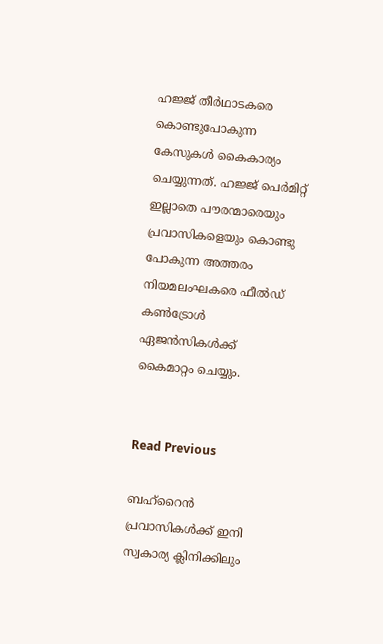ഹജ്ജ് തീര്‍ഥാടകരെ കൊണ്ടുപോകുന്ന കേസുകള്‍ കൈകാര്യം ചെയ്യുന്നത്. ഹജ്ജ് പെര്‍മിറ്റ് ഇല്ലാതെ പൗരന്മാരെയും പ്രവാസികളെയും കൊണ്ടു പോകുന്ന അത്തരം നിയമലംഘകരെ ഫീല്‍ഡ് കണ്‍ട്രോള്‍ ഏജന്‍സികള്‍ക്ക് കൈമാറ്റം ചെയ്യും.


Read Previous

ബഹ്‌റൈന്‍ പ്രവാസികള്‍ക്ക് ഇനി സ്വകാര്യ ക്ലിനിക്കിലും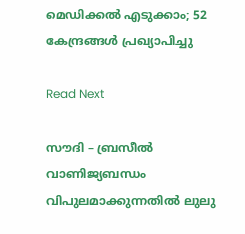മെഡിക്കല്‍ എടുക്കാം; 52 കേന്ദ്രങ്ങള്‍ പ്രഖ്യാപിച്ചു

Read Next

സൗദി – ബ്രസീല്‍ വാണിജ്യബന്ധം വിപുലമാക്കുന്നതില്‍ ലുലു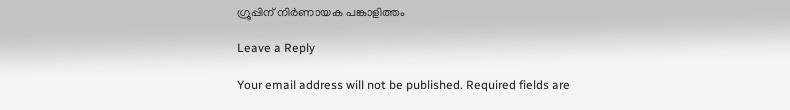ഗ്രൂപ്പിന് നിര്‍ണായക പങ്കാളിത്തം

Leave a Reply

Your email address will not be published. Required fields are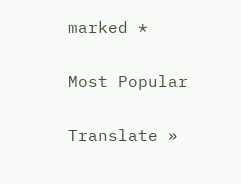marked *

Most Popular

Translate »